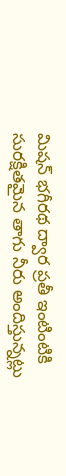మిషన్ భగీరథ ద్వార ప్రతీ ఇంటింటికి సురక్షితమైన తాగు నీరు అందిస్తున్నట్లు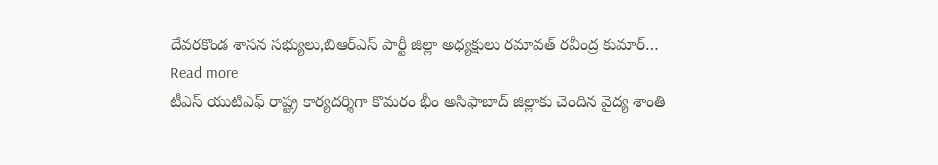దేవరకొండ శాసన సభ్యులు,బిఆర్ఎస్ పార్టీ జిల్లా అధ్యక్షులు రమావత్ రవీంద్ర కుమార్…
Read more
టీఎస్ యుటిఎఫ్ రాష్ట్ర కార్యదర్శిగా కొమరం భీం అసిఫాబాద్ జిల్లాకు చెందిన వైద్య శాంతి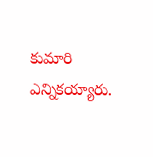కుమారి ఎన్నికయ్యారు.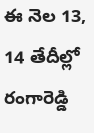ఈ నెల 13, 14 తేదీల్లో రంగారెడ్డి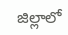జిల్లాలో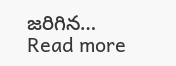జరిగిన…
Read more